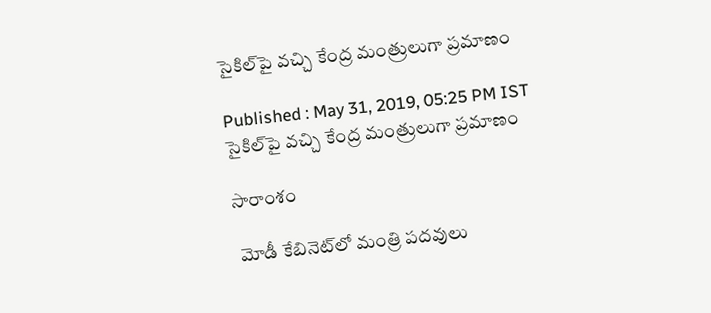సైకిల్‌పై వచ్చి కేంద్ర మంత్రులుగా ప్రమాణం

Published : May 31, 2019, 05:25 PM IST
సైకిల్‌పై వచ్చి కేంద్ర మంత్రులుగా ప్రమాణం

సారాంశం

 మోడీ కేబినెట్‌లో మంత్రి పదవులు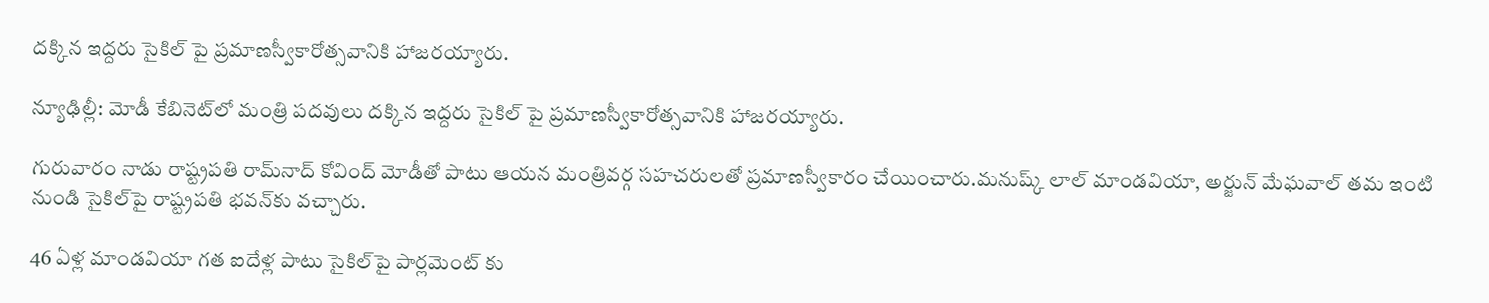దక్కిన ఇద్దరు సైకిల్ పై ప్రమాణస్వీకారోత్సవానికి హాజరయ్యారు.

న్యూఢిల్లీ: మోడీ కేబినెట్‌లో మంత్రి పదవులు దక్కిన ఇద్దరు సైకిల్ పై ప్రమాణస్వీకారోత్సవానికి హాజరయ్యారు.

గురువారం నాడు రాష్ట్రపతి రామ్‌నాద్ కోవింద్ మోడీతో పాటు ఆయన మంత్రివర్గ సహచరులతో ప్రమాణస్వీకారం చేయించారు.మనుష్క్ లాల్ మాండవియా, అర్జున్ మేఘవాల్ తమ ఇంటి నుండి సైకిల్‌పై రాష్ట్రపతి భవన్‌కు వచ్చారు.

46 ఏళ్ల మాండవియా గత ఐదేళ్ల పాటు సైకిల్‌పై పార్లమెంట్ కు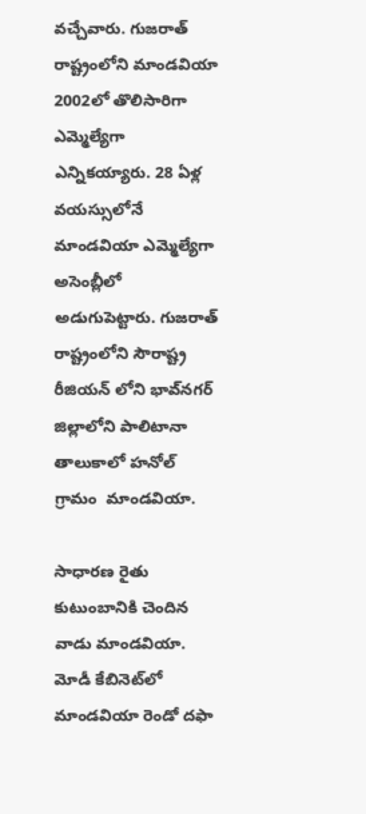వచ్చేవారు. గుజరాత్ రాష్ట్రంలోని మాండవియా 2002లో తొలిసారిగా ఎమ్మెల్యేగా ఎన్నికయ్యారు. 28 ఏళ్ల వయస్సులోనే మాండవియా ఎమ్మెల్యేగా అసెంబ్లీలో అడుగుపెట్టారు. గుజరాత్ రాష్ట్రంలోని సౌరాష్ట్ర రీజియన్ లోని భావ‌్‌నగర్ జిల్లాలోని పాలిటానా తాలుకాలో హనోల్ గ్రామం  మాండవియా.

సాధారణ రైతు కుటుంబానికి చెందిన వాడు మాండవియా. మోడీ కేబినెట్‌లో మాండవియా రెండో దఫా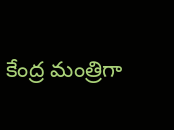కేంద్ర మంత్రిగా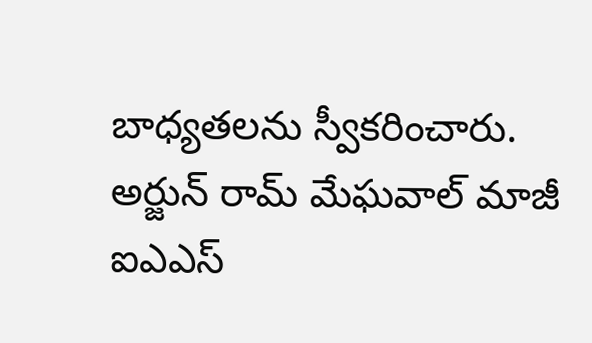బాధ్యతలను స్వీకరించారు. అర్జున్ రామ్ మేఘవాల్ మాజీ ఐఎఎస్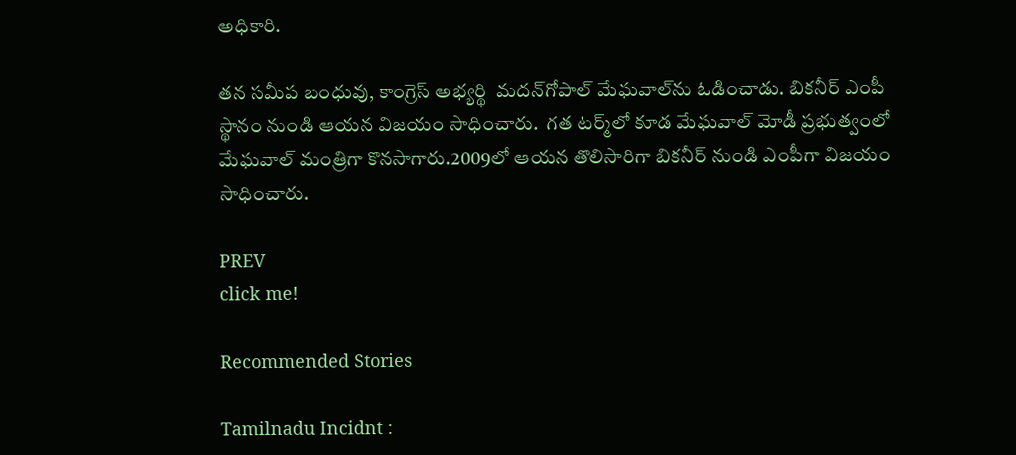అధికారి.

తన సమీప బంధువు, కాంగ్రెస్ అభ్యర్థి  మదన్‌గోపాల్ మేఘవాల్‌ను ఓడించాడు. బికనీర్ ఎంపీ స్థానం నుండి ఆయన విజయం సాధించారు.  గత టర్మ్‌లో కూడ మేఘవాల్ మోడీ ప్రభుత్వంలో మేఘవాల్ మంత్రిగా కొనసాగారు.2009లో ఆయన తొలిసారిగా బికనీర్‌ నుండి ఎంపీగా విజయం సాధించారు.

PREV
click me!

Recommended Stories

Tamilnadu Incidnt :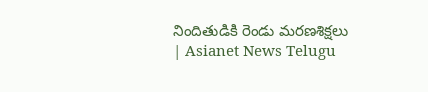నిందితుడికి రెండు మరణశిక్షలు | Asianet News Telugu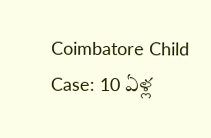Coimbatore Child Case: 10 ఏళ్ల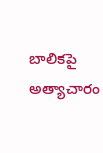బాలికపై అత్యాచారం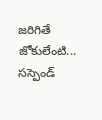జరిగితే జోకులేంటి... సస్పెండ్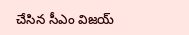చేసిన సీఎం విజయ్